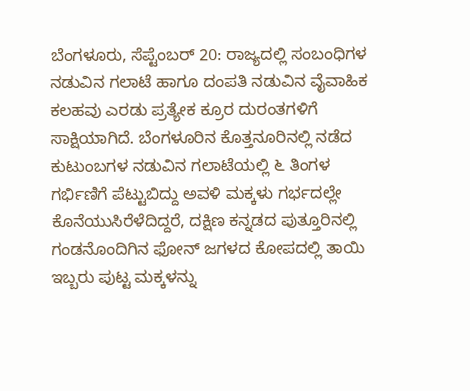ಬೆಂಗಳೂರು, ಸೆಪ್ಟೆಂಬರ್ 20: ರಾಜ್ಯದಲ್ಲಿ ಸಂಬಂಧಿಗಳ ನಡುವಿನ ಗಲಾಟೆ ಹಾಗೂ ದಂಪತಿ ನಡುವಿನ ವೈವಾಹಿಕ ಕಲಹವು ಎರಡು ಪ್ರತ್ಯೇಕ ಕ್ರೂರ ದುರಂತಗಳಿಗೆ ಸಾಕ್ಷಿಯಾಗಿದೆ. ಬೆಂಗಳೂರಿನ ಕೊತ್ತನೂರಿನಲ್ಲಿ ನಡೆದ ಕುಟುಂಬಗಳ ನಡುವಿನ ಗಲಾಟೆಯಲ್ಲಿ ೬ ತಿಂಗಳ ಗರ್ಭಿಣಿಗೆ ಪೆಟ್ಟುಬಿದ್ದು ಅವಳಿ ಮಕ್ಕಳು ಗರ್ಭದಲ್ಲೇ ಕೊನೆಯುಸಿರೆಳೆದಿದ್ದರೆ, ದಕ್ಷಿಣ ಕನ್ನಡದ ಪುತ್ತೂರಿನಲ್ಲಿ ಗಂಡನೊಂದಿಗಿನ ಫೋನ್ ಜಗಳದ ಕೋಪದಲ್ಲಿ ತಾಯಿ ಇಬ್ಬರು ಪುಟ್ಟ ಮಕ್ಕಳನ್ನು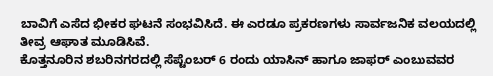ಬಾವಿಗೆ ಎಸೆದ ಭೀಕರ ಘಟನೆ ಸಂಭವಿಸಿದೆ. ಈ ಎರಡೂ ಪ್ರಕರಣಗಳು ಸಾರ್ವಜನಿಕ ವಲಯದಲ್ಲಿ ತೀವ್ರ ಆಘಾತ ಮೂಡಿಸಿವೆ.
ಕೊತ್ತನೂರಿನ ಶಬರಿನಗರದಲ್ಲಿ ಸೆಪ್ಟೆಂಬರ್ 6 ರಂದು ಯಾಸಿನ್ ಹಾಗೂ ಜಾಫರ್ ಎಂಬುವವರ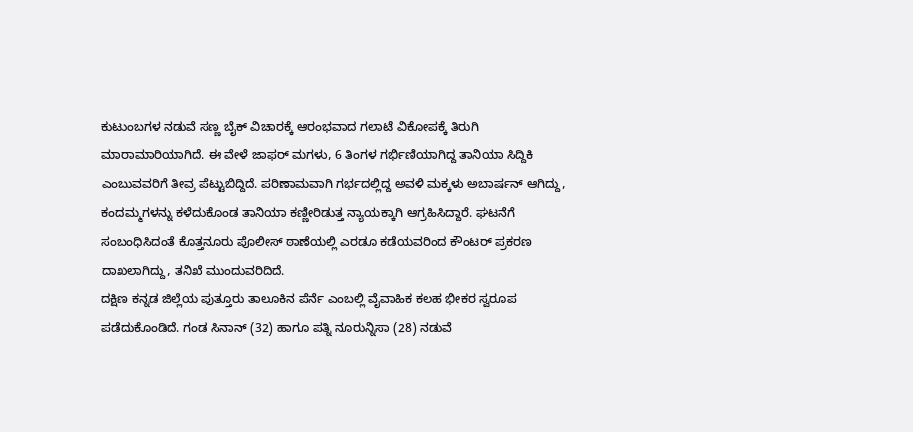ಕುಟುಂಬಗಳ ನಡುವೆ ಸಣ್ಣ ಬೈಕ್ ವಿಚಾರಕ್ಕೆ ಆರಂಭವಾದ ಗಲಾಟೆ ವಿಕೋಪಕ್ಕೆ ತಿರುಗಿ ಮಾರಾಮಾರಿಯಾಗಿದೆ. ಈ ವೇಳೆ ಜಾಫರ್ ಮಗಳು, 6 ತಿಂಗಳ ಗರ್ಭಿಣಿಯಾಗಿದ್ದ ತಾನಿಯಾ ಸಿದ್ದಿಕಿ ಎಂಬುವವರಿಗೆ ತೀವ್ರ ಪೆಟ್ಟುಬಿದ್ದಿದೆ. ಪರಿಣಾಮವಾಗಿ ಗರ್ಭದಲ್ಲಿದ್ದ ಅವಳಿ ಮಕ್ಕಳು ಅಬಾರ್ಷನ್ ಆಗಿದ್ದು, ಕಂದಮ್ಮಗಳನ್ನು ಕಳೆದುಕೊಂಡ ತಾನಿಯಾ ಕಣ್ಣೀರಿಡುತ್ತ ನ್ಯಾಯಕ್ಕಾಗಿ ಆಗ್ರಹಿಸಿದ್ದಾರೆ. ಘಟನೆಗೆ ಸಂಬಂಧಿಸಿದಂತೆ ಕೊತ್ತನೂರು ಪೊಲೀಸ್ ಠಾಣೆಯಲ್ಲಿ ಎರಡೂ ಕಡೆಯವರಿಂದ ಕೌಂಟರ್ ಪ್ರಕರಣ ದಾಖಲಾಗಿದ್ದು, ತನಿಖೆ ಮುಂದುವರಿದಿದೆ.
ದಕ್ಷಿಣ ಕನ್ನಡ ಜಿಲ್ಲೆಯ ಪುತ್ತೂರು ತಾಲೂಕಿನ ಪೆರ್ನೆ ಎಂಬಲ್ಲಿ ವೈವಾಹಿಕ ಕಲಹ ಭೀಕರ ಸ್ವರೂಪ ಪಡೆದುಕೊಂಡಿದೆ. ಗಂಡ ಸಿನಾನ್ (32) ಹಾಗೂ ಪತ್ನಿ ನೂರುನ್ನಿಸಾ (28) ನಡುವೆ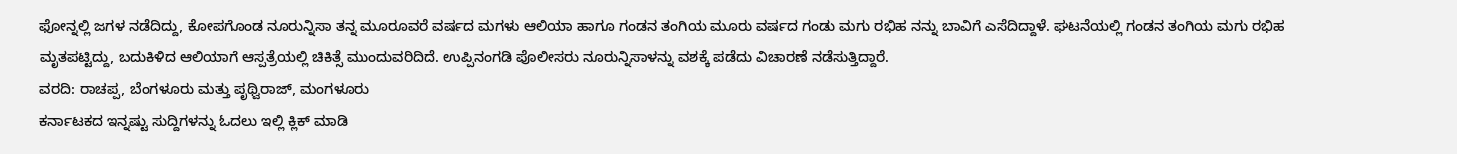ಫೋನ್ನಲ್ಲಿ ಜಗಳ ನಡೆದಿದ್ದು, ಕೋಪಗೊಂಡ ನೂರುನ್ನಿಸಾ ತನ್ನ ಮೂರೂವರೆ ವರ್ಷದ ಮಗಳು ಆಲಿಯಾ ಹಾಗೂ ಗಂಡನ ತಂಗಿಯ ಮೂರು ವರ್ಷದ ಗಂಡು ಮಗು ರಭಿಹ ನನ್ನು ಬಾವಿಗೆ ಎಸೆದಿದ್ದಾಳೆ. ಘಟನೆಯಲ್ಲಿ ಗಂಡನ ತಂಗಿಯ ಮಗು ರಭಿಹ ಮೃತಪಟ್ಟಿದ್ದು, ಬದುಕಿಳಿದ ಆಲಿಯಾಗೆ ಆಸ್ಪತ್ರೆಯಲ್ಲಿ ಚಿಕಿತ್ಸೆ ಮುಂದುವರಿದಿದೆ. ಉಪ್ಪಿನಂಗಡಿ ಪೊಲೀಸರು ನೂರುನ್ನಿಸಾಳನ್ನು ವಶಕ್ಕೆ ಪಡೆದು ವಿಚಾರಣೆ ನಡೆಸುತ್ತಿದ್ದಾರೆ.
ವರದಿ: ರಾಚಪ್ಪ, ಬೆಂಗಳೂರು ಮತ್ತು ಪೃಥ್ವಿರಾಜ್, ಮಂಗಳೂರು
ಕರ್ನಾಟಕದ ಇನ್ನಷ್ಟು ಸುದ್ದಿಗಳನ್ನು ಓದಲು ಇಲ್ಲಿ ಕ್ಲಿಕ್ ಮಾಡಿ